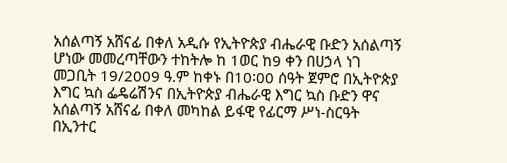አሰልጣኝ አሸናፊ በቀለ አዲሱ የኢትዮጵያ ብሔራዊ ቡድን አሰልጣኝ ሆነው መመረጣቸውን ተከትሎ ከ 1ወር ከ9 ቀን በሀኃላ ነገ መጋቢት 19/2009 ዓ.ም ከቀኑ በ10፡00 ሰዓት ጀምሮ በኢትዮጵያ እግር ኳስ ፌዴሬሽንና በኢትዮጵያ ብሔራዊ እግር ኳስ ቡድን ዋና አሰልጣኝ አሸናፊ በቀለ መካከል ይፋዊ የፊርማ ሥነ-ስርዓት በኢንተር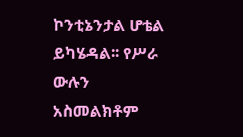ኮንቲኔንታል ሆቴል ይካሄዳል፡፡ የሥራ ውሉን አስመልክቶም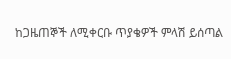ከጋዜጠኞች ለሚቀርቡ ጥያቄዎች ምላሽ ይሰጣል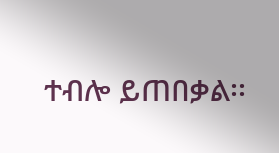ተብሎ ይጠበቃል፡፡